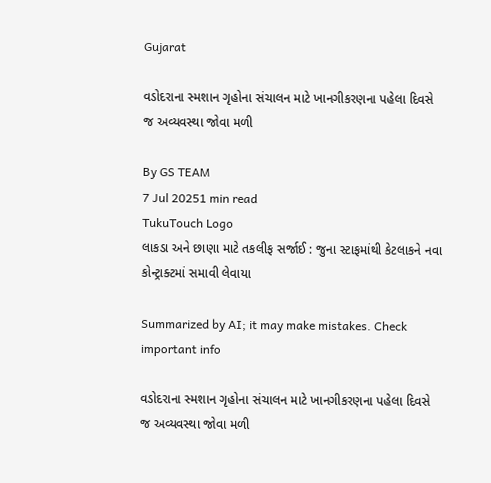Gujarat

વડોદરાના સ્મશાન ગૃહોના સંચાલન માટે ખાનગીકરણના પહેલા દિવસે જ અવ્યવસ્થા જોવા મળી

By GS TEAM
7 Jul 20251 min read
TukuTouch Logo
લાકડા અને છાણા માટે તકલીફ સર્જાઈ : જુના સ્ટાફમાંથી કેટલાકને નવા કોન્ટ્રાક્ટમાં સમાવી લેવાયા

Summarized by AI; it may make mistakes. Check important info

વડોદરાના સ્મશાન ગૃહોના સંચાલન માટે ખાનગીકરણના પહેલા દિવસે જ અવ્યવસ્થા જોવા મળી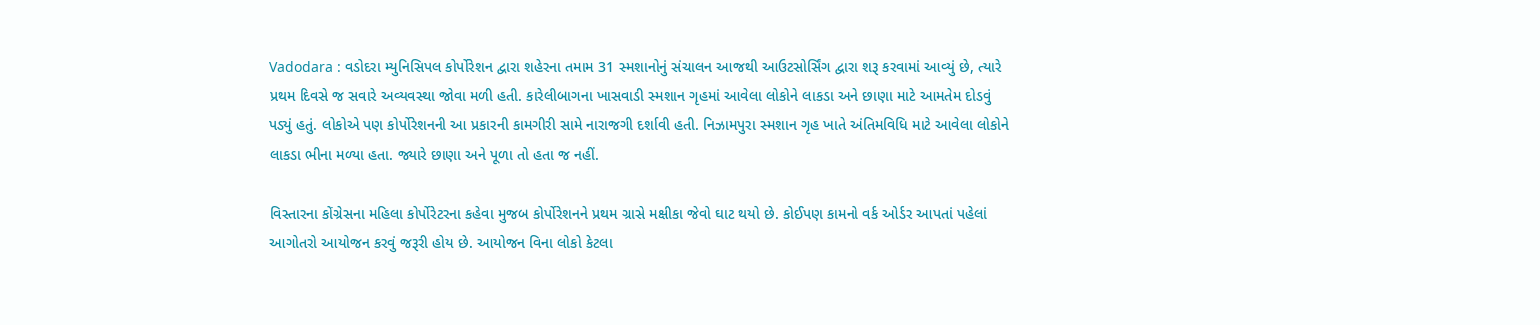Vadodara : વડોદરા મ્યુનિસિપલ કોર્પોરેશન દ્વારા શહેરના તમામ 31 સ્મશાનોનું સંચાલન આજથી આઉટસોર્સિંગ દ્વારા શરૂ કરવામાં આવ્યું છે, ત્યારે પ્રથમ દિવસે જ સવારે અવ્યવસ્થા જોવા મળી હતી. કારેલીબાગના ખાસવાડી સ્મશાન ગૃહમાં આવેલા લોકોને લાકડા અને છાણા માટે આમતેમ દોડવું પડ્યું હતું. લોકોએ પણ કોર્પોરેશનની આ પ્રકારની કામગીરી સામે નારાજગી દર્શાવી હતી. નિઝામપુરા સ્મશાન ગૃહ ખાતે અંતિમવિધિ માટે આવેલા લોકોને લાકડા ભીના મળ્યા હતા. જ્યારે છાણા અને પૂળા તો હતા જ નહીં.

વિસ્તારના કોંગ્રેસના મહિલા કોર્પોરેટરના કહેવા મુજબ કોર્પોરેશનને પ્રથમ ગ્રાસે મક્ષીકા જેવો ઘાટ થયો છે. કોઈપણ કામનો વર્ક ઓર્ડર આપતાં પહેલાં આગોતરો આયોજન કરવું જરૂરી હોય છે. આયોજન વિના લોકો કેટલા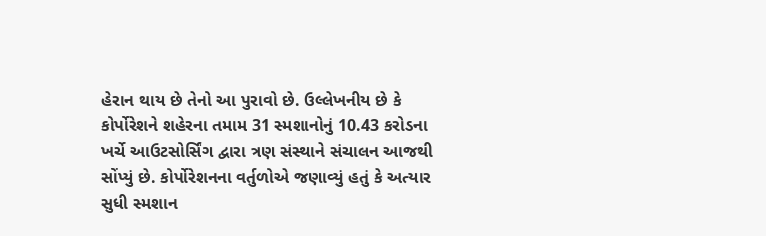હેરાન થાય છે તેનો આ પુરાવો છે. ઉલ્લેખનીય છે કે કોર્પોરેશને શહેરના તમામ 31 સ્મશાનોનું 10.43 કરોડના ખર્ચે આઉટસોર્સિંગ દ્વારા ત્રણ સંસ્થાને સંચાલન આજથી સોંપ્યું છે. કોર્પોરેશનના વર્તુળોએ જણાવ્યું હતું કે અત્યાર સુધી સ્મશાન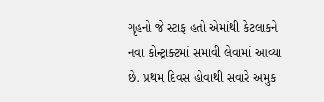ગૃહનો જે સ્ટાફ હતો એમાંથી કેટલાકને નવા કોન્ટ્રાક્ટમાં સમાવી લેવામાં આવ્યા છે. પ્રથમ દિવસ હોવાથી સવારે અમુક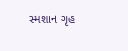સ્મશાન ગૃહ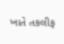ખાતે તકલીફ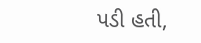પડી હતી,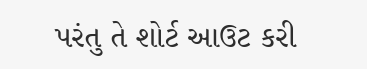પરંતુ તે શોર્ટ આઉટ કરી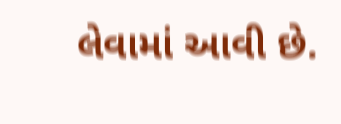લેવામાં આવી છે.